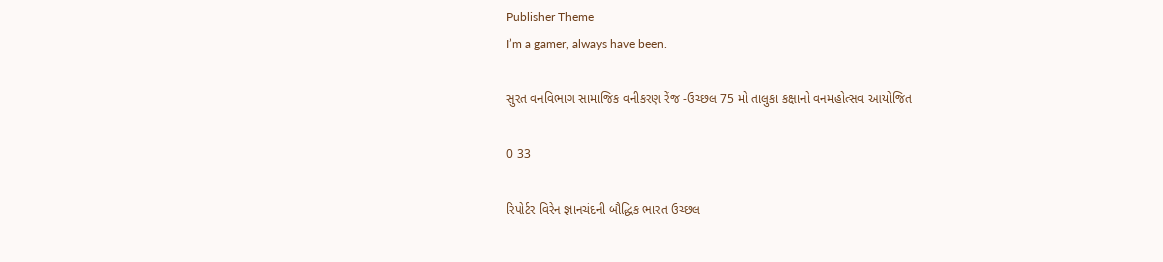Publisher Theme
I’m a gamer, always have been.

સુરત વનવિભાગ સામાજિક વનીકરણ રેંજ -ઉચ્છલ 75 મો તાલુકા કક્ષાનો વનમહોત્સવ આયોજિત

0 33

રિપોર્ટર વિરેન જ્ઞાનચંદની બૌદ્ધિક ભારત ઉચ્છલ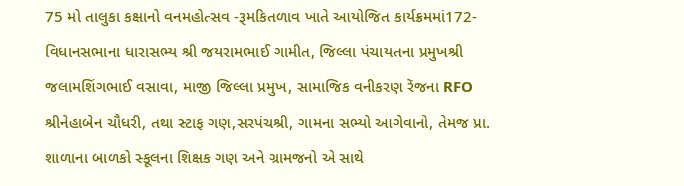75 મો તાલુકા કક્ષાનો વનમહોત્સવ -રૂમકિતળાવ ખાતે આયોજિત કાર્યક્રમમાં172-વિધાનસભાના ધારાસભ્ય શ્રી જયરામભાઈ ગામીત, જિલ્લા પંચાયતના પ્રમુખશ્રી જલામશિંગભાઈ વસાવા, માજી જિલ્લા પ્રમુખ, સામાજિક વનીકરણ રેંજના RFO શ્રીનેહાબેન ચૌધરી, તથા સ્ટાફ ગણ,સરપંચશ્રી, ગામના સભ્યો આગેવાનો, તેમજ પ્રા. શાળાના બાળકો સ્કૂલના શિક્ષક ગણ અને ગ્રામજનો એ સાથે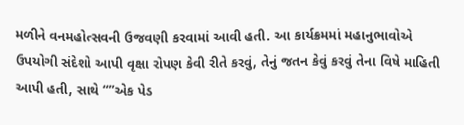મળીને વનમહોત્સવની ઉજવણી કરવામાં આવી હતી. આ કાર્યક્રમમાં મહાનુભાવોએ ઉપયોગી સંદેશો આપી વૃક્ષા રોપણ કેવી રીતે કરવું, તેનું જતન કેવું કરવું તેના વિષે માહિતી આપી હતી, સાથે “”એક પેડ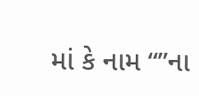માં કે નામ “”ના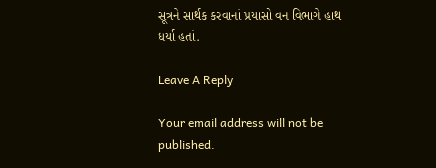સૂત્રને સાર્થક કરવાનાં પ્રયાસો વન વિભાગે હાથ ધર્યા હતાં.

Leave A Reply

Your email address will not be published.